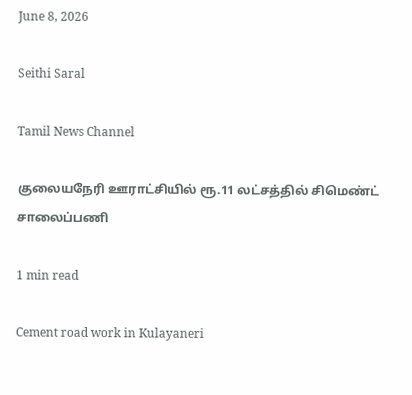June 8, 2026

Seithi Saral

Tamil News Channel

குலையநேரி ஊராட்சியில் ரூ.11 லட்சத்தில் சிமெண்ட் சாலைப்பணி

1 min read

Cement road work in Kulayaneri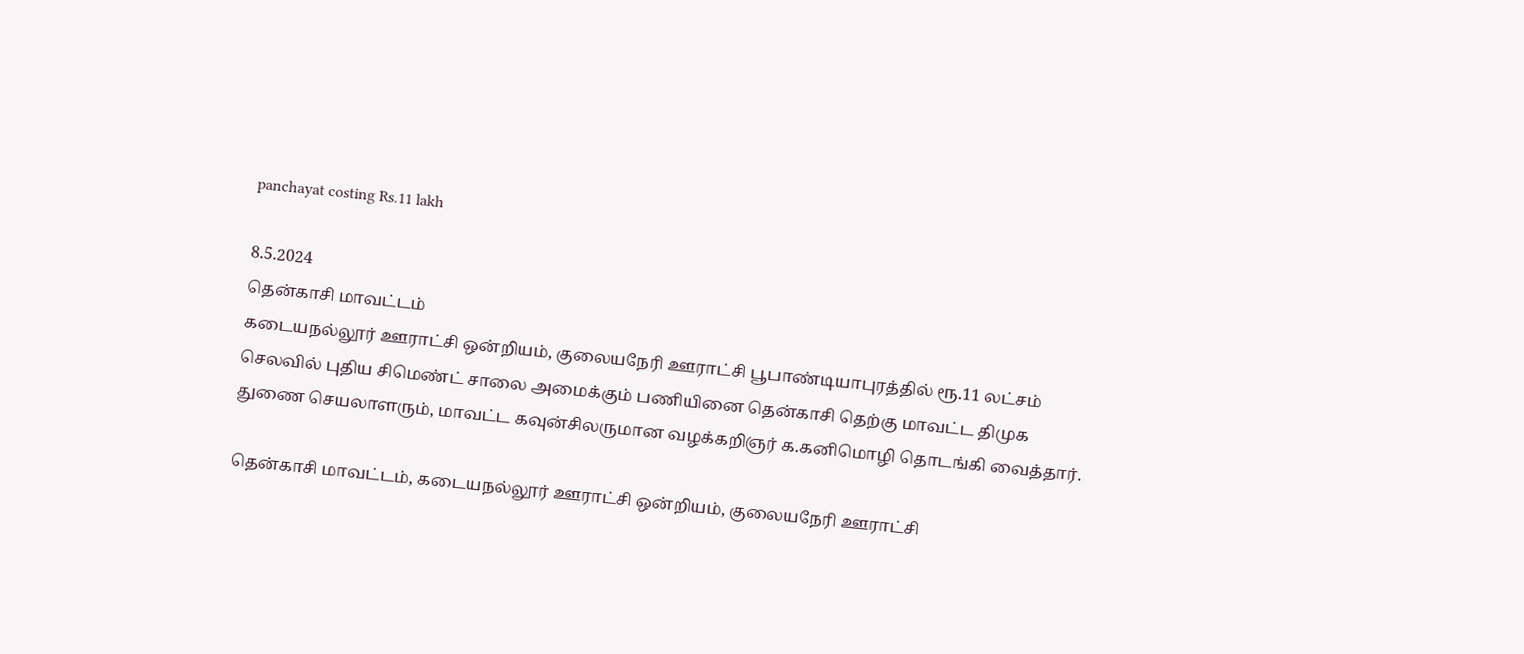panchayat costing Rs.11 lakh

8.5.2024
தென்காசி மாவட்டம்
கடையநல்லூர் ஊராட்சி ஒன்றியம், குலையநேரி ஊராட்சி பூபாண்டியாபுரத்தில் ரூ.11 லட்சம் செலவில் புதிய சிமெண்ட் சாலை அமைக்கும் பணியினை தென்காசி தெற்கு மாவட்ட திமுக துணை செயலாளரும், மாவட்ட கவுன்சிலருமான வழக்கறிஞர் க.கனிமொழி தொடங்கி வைத்தார்.

தென்காசி மாவட்டம், கடையநல்லூர் ஊராட்சி ஒன்றியம், குலையநேரி ஊராட்சி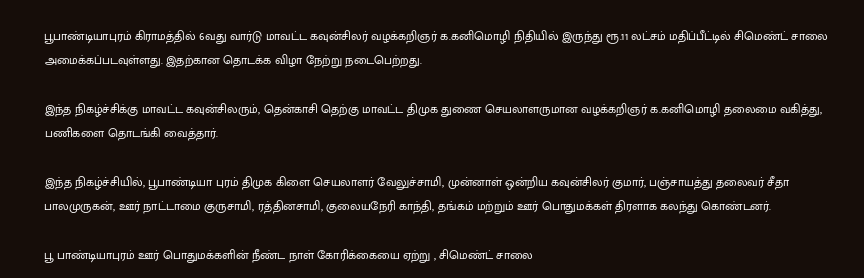பூபாண்டியாபுரம் கிராமத்தில் 6வது வார்டு மாவட்ட கவுன்சிலர் வழக்கறிஞர் க.கனிமொழி நிதியில் இருந்து ரூ.11 லட்சம் மதிப்பீட்டில் சிமெண்ட் சாலை அமைக்கப்படவுள்ளது. இதற்கான தொடக்க விழா நேற்று நடைபெற்றது.

இந்த நிகழ்ச்சிக்கு மாவட்ட கவுன்சிலரும், தென்காசி தெற்கு மாவட்ட திமுக துணை செயலாளருமான வழக்கறிஞர் க.கனிமொழி தலைமை வகித்து, பணிகளை தொடங்கி வைத்தார்.

இந்த நிகழ்ச்சியில், பூபாண்டியா புரம் திமுக கிளை செயலாளர் வேலுச்சாமி, முன்னாள் ஒன்றிய கவுன்சிலர் குமார், பஞ்சாயத்து தலைவர் சீதா பாலமுருகன், ஊர் நாட்டாமை குருசாமி, ரத்தினசாமி, குலையநேரி காந்தி, தங்கம் மற்றும் ஊர் பொதுமக்கள் திரளாக கலந்து கொண்டனர்.

பூ பாண்டியாபுரம் ஊர் பொதுமக்களின் நீண்ட நாள் கோரிக்கையை ஏற்று , சிமெண்ட் சாலை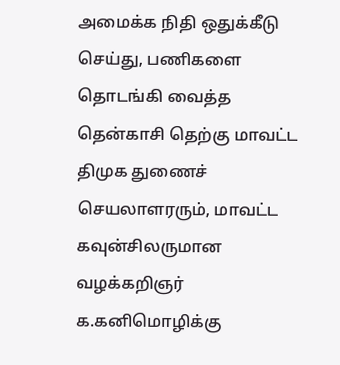அமைக்க நிதி ஒதுக்கீடு செய்து, பணிகளை தொடங்கி வைத்த தென்காசி தெற்கு மாவட்ட திமுக துணைச் செயலாளரரும், மாவட்ட கவுன்சிலருமான வழக்கறிஞர் க.கனிமொழிக்கு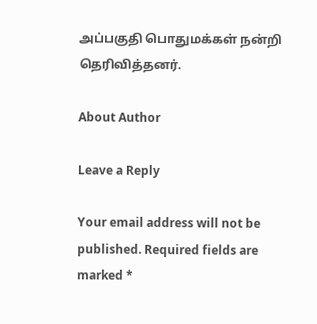அப்பகுதி பொதுமக்கள் நன்றி தெரிவித்தனர்.

About Author

Leave a Reply

Your email address will not be published. Required fields are marked *